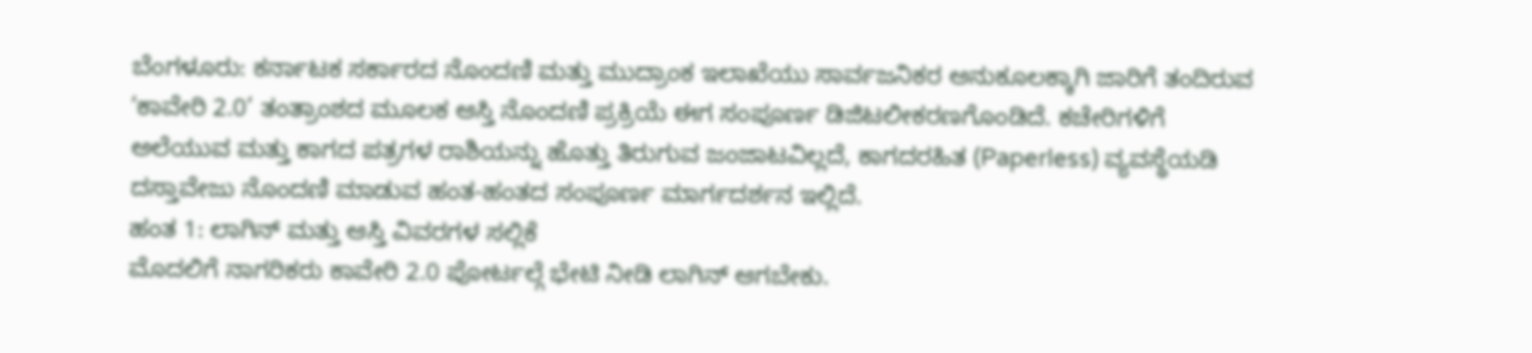ಬೆಂಗಳೂರು: ಕರ್ನಾಟಕ ಸರ್ಕಾರದ ನೊಂದಣಿ ಮತ್ತು ಮುದ್ರಾಂಕ ಇಲಾಖೆಯು ಸಾರ್ವಜನಿಕರ ಅನುಕೂಲಕ್ಕಾಗಿ ಜಾರಿಗೆ ತಂದಿರುವ ‘ಕಾವೇರಿ 2.0’ ತಂತ್ರಾಂಶದ ಮೂಲಕ ಆಸ್ತಿ ನೊಂದಣಿ ಪ್ರಕ್ರಿಯೆ ಈಗ ಸಂಪೂರ್ಣ ಡಿಜಿಟಲೀಕರಣಗೊಂಡಿದೆ. ಕಚೇರಿಗಳಿಗೆ ಅಲೆಯುವ ಮತ್ತು ಕಾಗದ ಪತ್ರಗಳ ರಾಶಿಯನ್ನು ಹೊತ್ತು ತಿರುಗುವ ಜಂಜಾಟವಿಲ್ಲದೆ, ಕಾಗದರಹಿತ (Paperless) ವ್ಯವಸ್ಥೆಯಡಿ ದಸ್ತಾವೇಜು ನೊಂದಣಿ ಮಾಡುವ ಹಂತ-ಹಂತದ ಸಂಪೂರ್ಣ ಮಾರ್ಗದರ್ಶನ ಇಲ್ಲಿದೆ.
ಹಂತ 1: ಲಾಗಿನ್ ಮತ್ತು ಆಸ್ತಿ ವಿವರಗಳ ಸಲ್ಲಿಕೆ
ಮೊದಲಿಗೆ ನಾಗರಿಕರು ಕಾವೇರಿ 2.0 ಪೋರ್ಟಲ್ಗೆ ಭೇಟಿ ನೀಡಿ ಲಾಗಿನ್ ಆಗಬೇಕು.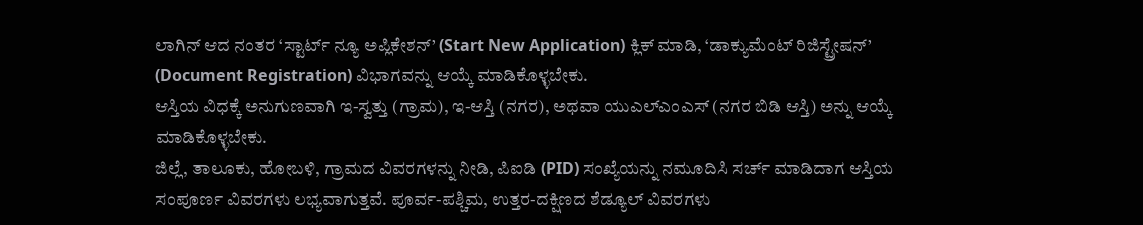ಲಾಗಿನ್ ಆದ ನಂತರ ‘ಸ್ಟಾರ್ಟ್ ನ್ಯೂ ಅಪ್ಲಿಕೇಶನ್’ (Start New Application) ಕ್ಲಿಕ್ ಮಾಡಿ, ‘ಡಾಕ್ಯುಮೆಂಟ್ ರಿಜಿಸ್ಟ್ರೇಷನ್’ (Document Registration) ವಿಭಾಗವನ್ನು ಆಯ್ಕೆ ಮಾಡಿಕೊಳ್ಳಬೇಕು.
ಆಸ್ತಿಯ ವಿಧಕ್ಕೆ ಅನುಗುಣವಾಗಿ ಇ-ಸ್ವತ್ತು (ಗ್ರಾಮ), ಇ-ಆಸ್ತಿ (ನಗರ), ಅಥವಾ ಯುಎಲ್ಎಂಎಸ್ (ನಗರ ಬಿಡಿ ಆಸ್ತಿ) ಅನ್ನು ಆಯ್ಕೆ ಮಾಡಿಕೊಳ್ಳಬೇಕು.
ಜಿಲ್ಲೆ, ತಾಲೂಕು, ಹೋಬಳಿ, ಗ್ರಾಮದ ವಿವರಗಳನ್ನು ನೀಡಿ, ಪಿಐಡಿ (PID) ಸಂಖ್ಯೆಯನ್ನು ನಮೂದಿಸಿ ಸರ್ಚ್ ಮಾಡಿದಾಗ ಆಸ್ತಿಯ ಸಂಪೂರ್ಣ ವಿವರಗಳು ಲಭ್ಯವಾಗುತ್ತವೆ. ಪೂರ್ವ-ಪಶ್ಚಿಮ, ಉತ್ತರ-ದಕ್ಷಿಣದ ಶೆಡ್ಯೂಲ್ ವಿವರಗಳು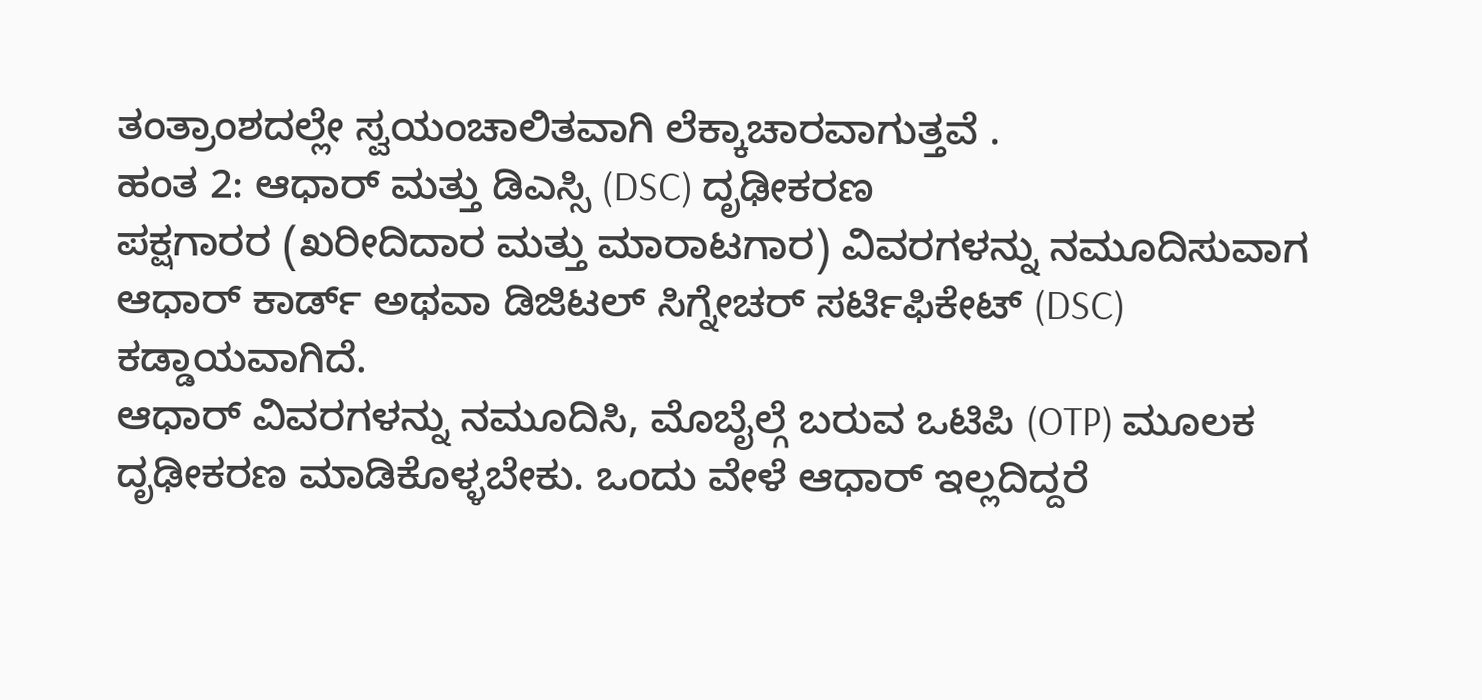ತಂತ್ರಾಂಶದಲ್ಲೇ ಸ್ವಯಂಚಾಲಿತವಾಗಿ ಲೆಕ್ಕಾಚಾರವಾಗುತ್ತವೆ .
ಹಂತ 2: ಆಧಾರ್ ಮತ್ತು ಡಿಎಸ್ಸಿ (DSC) ದೃಢೀಕರಣ
ಪಕ್ಷಗಾರರ (ಖರೀದಿದಾರ ಮತ್ತು ಮಾರಾಟಗಾರ) ವಿವರಗಳನ್ನು ನಮೂದಿಸುವಾಗ ಆಧಾರ್ ಕಾರ್ಡ್ ಅಥವಾ ಡಿಜಿಟಲ್ ಸಿಗ್ನೇಚರ್ ಸರ್ಟಿಫಿಕೇಟ್ (DSC) ಕಡ್ಡಾಯವಾಗಿದೆ.
ಆಧಾರ್ ವಿವರಗಳನ್ನು ನಮೂದಿಸಿ, ಮೊಬೈಲ್ಗೆ ಬರುವ ಒಟಿಪಿ (OTP) ಮೂಲಕ ದೃಢೀಕರಣ ಮಾಡಿಕೊಳ್ಳಬೇಕು. ಒಂದು ವೇಳೆ ಆಧಾರ್ ಇಲ್ಲದಿದ್ದರೆ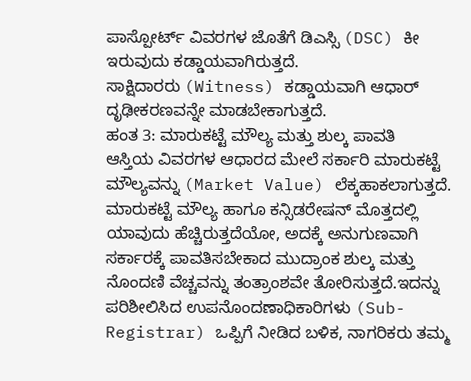ಪಾಸ್ಪೋರ್ಟ್ ವಿವರಗಳ ಜೊತೆಗೆ ಡಿಎಸ್ಸಿ (DSC) ಕೀ ಇರುವುದು ಕಡ್ಡಾಯವಾಗಿರುತ್ತದೆ.
ಸಾಕ್ಷಿದಾರರು (Witness) ಕಡ್ಡಾಯವಾಗಿ ಆಧಾರ್ ದೃಢೀಕರಣವನ್ನೇ ಮಾಡಬೇಕಾಗುತ್ತದೆ.
ಹಂತ 3: ಮಾರುಕಟ್ಟೆ ಮೌಲ್ಯ ಮತ್ತು ಶುಲ್ಕ ಪಾವತಿ
ಆಸ್ತಿಯ ವಿವರಗಳ ಆಧಾರದ ಮೇಲೆ ಸರ್ಕಾರಿ ಮಾರುಕಟ್ಟೆ ಮೌಲ್ಯವನ್ನು (Market Value) ಲೆಕ್ಕಹಾಕಲಾಗುತ್ತದೆ.
ಮಾರುಕಟ್ಟೆ ಮೌಲ್ಯ ಹಾಗೂ ಕನ್ಸಿಡರೇಷನ್ ಮೊತ್ತದಲ್ಲಿ ಯಾವುದು ಹೆಚ್ಚಿರುತ್ತದೆಯೋ, ಅದಕ್ಕೆ ಅನುಗುಣವಾಗಿ ಸರ್ಕಾರಕ್ಕೆ ಪಾವತಿಸಬೇಕಾದ ಮುದ್ರಾಂಕ ಶುಲ್ಕ ಮತ್ತು ನೊಂದಣಿ ವೆಚ್ಚವನ್ನು ತಂತ್ರಾಂಶವೇ ತೋರಿಸುತ್ತದೆ.ಇದನ್ನು ಪರಿಶೀಲಿಸಿದ ಉಪನೊಂದಣಾಧಿಕಾರಿಗಳು (Sub-Registrar) ಒಪ್ಪಿಗೆ ನೀಡಿದ ಬಳಿಕ, ನಾಗರಿಕರು ತಮ್ಮ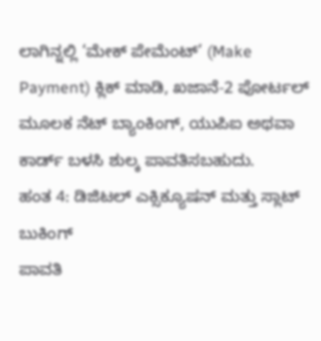ಲಾಗಿನ್ನಲ್ಲಿ ‘ಮೇಕ್ ಪೇಮೆಂಟ್’ (Make Payment) ಕ್ಲಿಕ್ ಮಾಡಿ, ಖಜಾನೆ-2 ಪೋರ್ಟಲ್ ಮೂಲಕ ನೆಟ್ ಬ್ಯಾಂಕಿಂಗ್, ಯುಪಿಐ ಅಥವಾ ಕಾರ್ಡ್ ಬಳಸಿ ಶುಲ್ಕ ಪಾವತಿಸಬಹುದು.
ಹಂತ 4: ಡಿಜಿಟಲ್ ಎಕ್ಸಿಕ್ಯೂಷನ್ ಮತ್ತು ಸ್ಲಾಟ್ ಬುಕಿಂಗ್
ಪಾವತಿ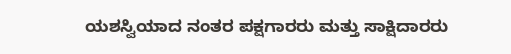ಯಶಸ್ವಿಯಾದ ನಂತರ ಪಕ್ಷಗಾರರು ಮತ್ತು ಸಾಕ್ಷಿದಾರರು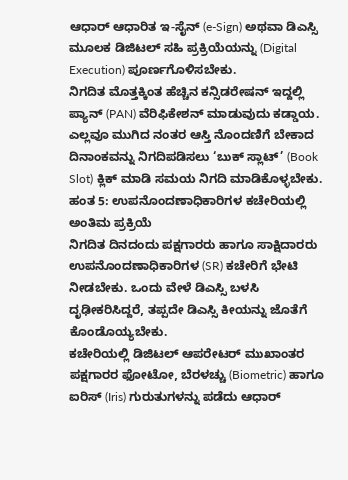ಆಧಾರ್ ಆಧಾರಿತ ಇ-ಸೈನ್ (e-Sign) ಅಥವಾ ಡಿಎಸ್ಸಿ ಮೂಲಕ ಡಿಜಿಟಲ್ ಸಹಿ ಪ್ರಕ್ರಿಯೆಯನ್ನು (Digital Execution) ಪೂರ್ಣಗೊಳಿಸಬೇಕು.
ನಿಗದಿತ ಮೊತ್ತಕ್ಕಿಂತ ಹೆಚ್ಚಿನ ಕನ್ಸಿಡರೇಷನ್ ಇದ್ದಲ್ಲಿ ಪ್ಯಾನ್ (PAN) ವೆರಿಫಿಕೇಶನ್ ಮಾಡುವುದು ಕಡ್ಡಾಯ.
ಎಲ್ಲವೂ ಮುಗಿದ ನಂತರ ಆಸ್ತಿ ನೊಂದಣಿಗೆ ಬೇಕಾದ ದಿನಾಂಕವನ್ನು ನಿಗದಿಪಡಿಸಲು ‘ಬುಕ್ ಸ್ಲಾಟ್’ (Book Slot) ಕ್ಲಿಕ್ ಮಾಡಿ ಸಮಯ ನಿಗದಿ ಮಾಡಿಕೊಳ್ಳಬೇಕು.
ಹಂತ 5: ಉಪನೊಂದಣಾಧಿಕಾರಿಗಳ ಕಚೇರಿಯಲ್ಲಿ ಅಂತಿಮ ಪ್ರಕ್ರಿಯೆ
ನಿಗದಿತ ದಿನದಂದು ಪಕ್ಷಗಾರರು ಹಾಗೂ ಸಾಕ್ಷಿದಾರರು ಉಪನೊಂದಣಾಧಿಕಾರಿಗಳ (SR) ಕಚೇರಿಗೆ ಭೇಟಿ ನೀಡಬೇಕು. ಒಂದು ವೇಳೆ ಡಿಎಸ್ಸಿ ಬಳಸಿ ದೃಢೀಕರಿಸಿದ್ದರೆ, ತಪ್ಪದೇ ಡಿಎಸ್ಸಿ ಕೀಯನ್ನು ಜೊತೆಗೆ ಕೊಂಡೊಯ್ಯಬೇಕು.
ಕಚೇರಿಯಲ್ಲಿ ಡಿಜಿಟಲ್ ಆಪರೇಟರ್ ಮುಖಾಂತರ ಪಕ್ಷಗಾರರ ಫೋಟೋ, ಬೆರಳಚ್ಚು (Biometric) ಹಾಗೂ ಐರಿಸ್ (Iris) ಗುರುತುಗಳನ್ನು ಪಡೆದು ಆಧಾರ್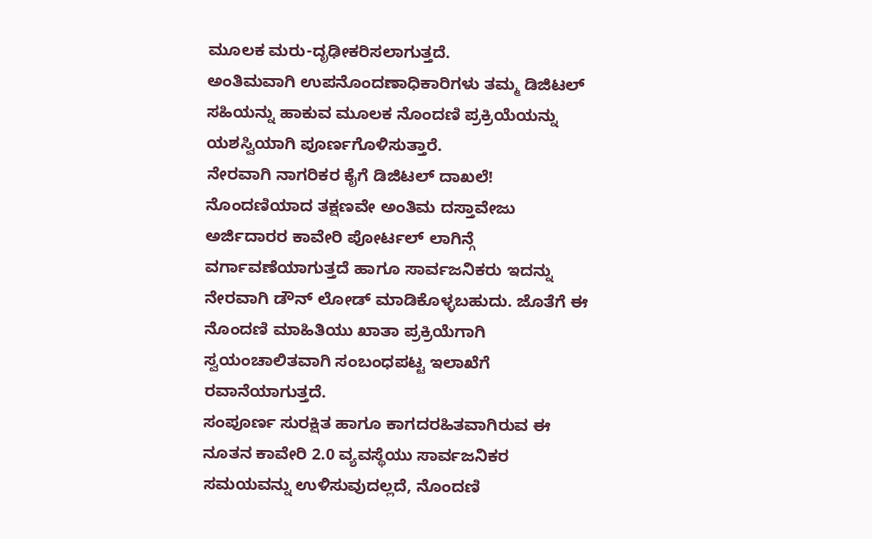ಮೂಲಕ ಮರು-ದೃಢೀಕರಿಸಲಾಗುತ್ತದೆ.
ಅಂತಿಮವಾಗಿ ಉಪನೊಂದಣಾಧಿಕಾರಿಗಳು ತಮ್ಮ ಡಿಜಿಟಲ್ ಸಹಿಯನ್ನು ಹಾಕುವ ಮೂಲಕ ನೊಂದಣಿ ಪ್ರಕ್ರಿಯೆಯನ್ನು ಯಶಸ್ವಿಯಾಗಿ ಪೂರ್ಣಗೊಳಿಸುತ್ತಾರೆ.
ನೇರವಾಗಿ ನಾಗರಿಕರ ಕೈಗೆ ಡಿಜಿಟಲ್ ದಾಖಲೆ!
ನೊಂದಣಿಯಾದ ತಕ್ಷಣವೇ ಅಂತಿಮ ದಸ್ತಾವೇಜು ಅರ್ಜಿದಾರರ ಕಾವೇರಿ ಪೋರ್ಟಲ್ ಲಾಗಿನ್ಗೆ ವರ್ಗಾವಣೆಯಾಗುತ್ತದೆ ಹಾಗೂ ಸಾರ್ವಜನಿಕರು ಇದನ್ನು ನೇರವಾಗಿ ಡೌನ್ ಲೋಡ್ ಮಾಡಿಕೊಳ್ಳಬಹುದು. ಜೊತೆಗೆ ಈ ನೊಂದಣಿ ಮಾಹಿತಿಯು ಖಾತಾ ಪ್ರಕ್ರಿಯೆಗಾಗಿ ಸ್ವಯಂಚಾಲಿತವಾಗಿ ಸಂಬಂಧಪಟ್ಟ ಇಲಾಖೆಗೆ ರವಾನೆಯಾಗುತ್ತದೆ.
ಸಂಪೂರ್ಣ ಸುರಕ್ಷಿತ ಹಾಗೂ ಕಾಗದರಹಿತವಾಗಿರುವ ಈ ನೂತನ ಕಾವೇರಿ 2.0 ವ್ಯವಸ್ಥೆಯು ಸಾರ್ವಜನಿಕರ ಸಮಯವನ್ನು ಉಳಿಸುವುದಲ್ಲದೆ, ನೊಂದಣಿ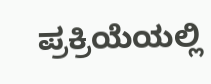ಪ್ರಕ್ರಿಯೆಯಲ್ಲಿ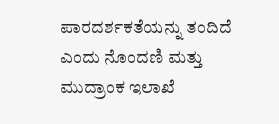ಪಾರದರ್ಶಕತೆಯನ್ನು ತಂದಿದೆ ಎಂದು ನೊಂದಣಿ ಮತ್ತು ಮುದ್ರಾಂಕ ಇಲಾಖೆ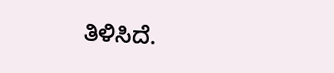ತಿಳಿಸಿದೆ.